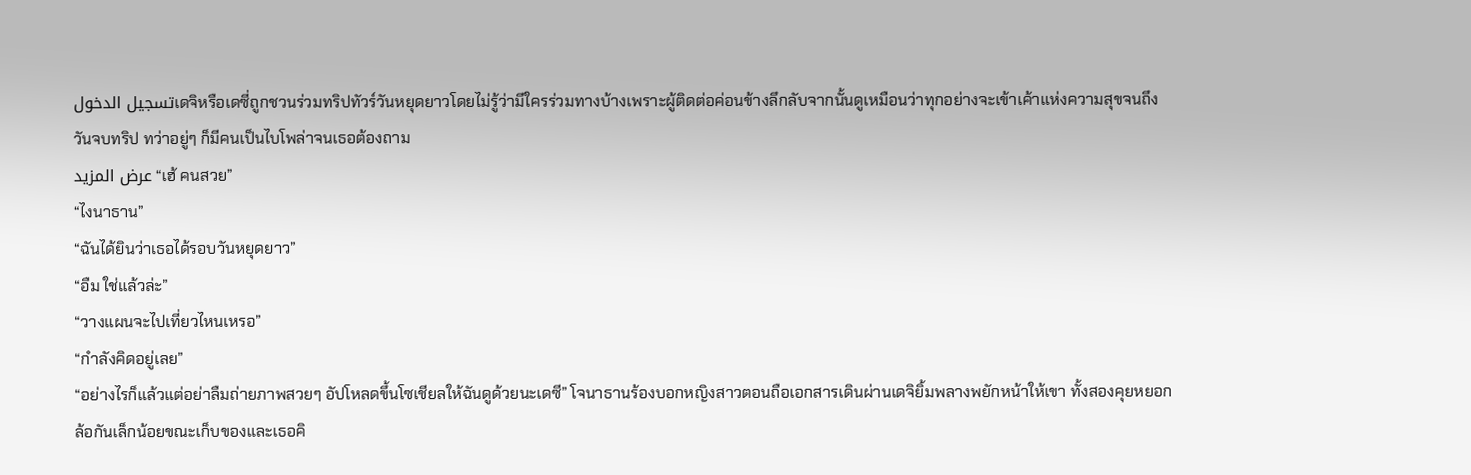تسجيل الدخولเดจิหรือเดซี่ถูกชวนร่วมทริปทัวร์วันหยุดยาวโดยไม่รู้ว่ามีใครร่วมทางบ้างเพราะผู้ติดต่อค่อนข้างลึกลับจากนั้นดูเหมือนว่าทุกอย่างจะเข้าเค้าแห่งความสุขจนถึงวันจบทริป ทว่าอยู่ๆ ก็มีคนเป็นไบโพล่าจนเธอต้องถาม
عرض المزيد“เฮ้ คนสวย”
“ไงนาธาน”
“ฉันได้ยินว่าเธอได้รอบวันหยุดยาว”
“อืม ใช่แล้วล่ะ”
“วางแผนจะไปเที่ยวไหนเหรอ”
“กำลังคิดอยู่เลย”
“อย่างไรก็แล้วแต่อย่าลืมถ่ายภาพสวยๆ อัปโหลดขึ้นโซเชียลให้ฉันดูด้วยนะเดซี” โจนาธานร้องบอกหญิงสาวตอนถือเอกสารเดินผ่านเดจิยิ้มพลางพยักหน้าให้เขา ทั้งสองคุยหยอกล้อกันเล็กน้อยขณะเก็บของและเธอคิ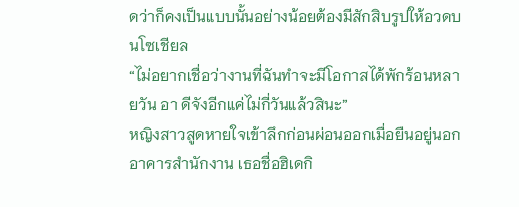ดว่าก็คงเป็นแบบนั้นอย่างน้อยต้องมีสักสิบรูปให้อวดบนโซเชียล
“ไม่อยากเชื่อว่างานที่ฉันทำจะมีโอกาสได้พักร้อนหลายวัน อา ดีจังอีกแค่ไม่กี่วันแล้วสินะ”
หญิงสาวสูดหายใจเข้าลึกก่อนผ่อนออกเมื่อยืนอยู่นอกอาคารสำนักงาน เธอชื่อฮิเดกิ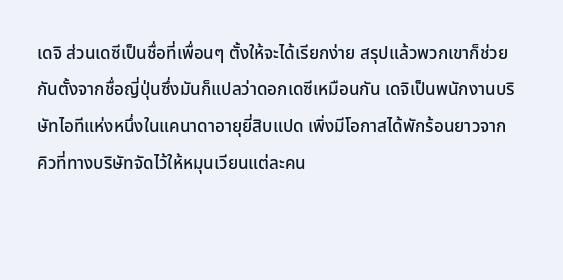เดจิ ส่วนเดซีเป็นชื่อที่เพื่อนๆ ตั้งให้จะได้เรียกง่าย สรุปแล้วพวกเขาก็ช่วยกันตั้งจากชื่อญี่ปุ่นซึ่งมันก็แปลว่าดอกเดซีเหมือนกัน เดจิเป็นพนักงานบริษัทไอทีแห่งหนึ่งในแคนาดาอายุยี่สิบแปด เพิ่งมีโอกาสได้พักร้อนยาวจากคิวที่ทางบริษัทจัดไว้ให้หมุนเวียนแต่ละคน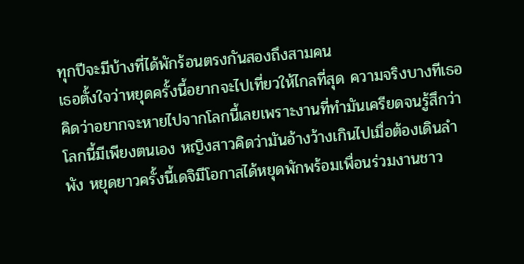ทุกปีจะมีบ้างที่ได้พักร้อนตรงกันสองถึงสามคน
เธอตั้งใจว่าหยุดครั้งนี้อยากจะไปเที่ยวให้ไกลที่สุด ความจริงบางทีเธอคิดว่าอยากจะหายไปจากโลกนี้เลยเพราะงานที่ทำมันเครียดจนรู้สึกว่าโลกนี้มีเพียงตนเอง หญิงสาวคิดว่ามันอ้างว้างเกินไปเมื่อต้องเดินลำพัง หยุดยาวครั้งนี้เดจิมีโอกาสได้หยุดพักพร้อมเพื่อนร่วมงานชาว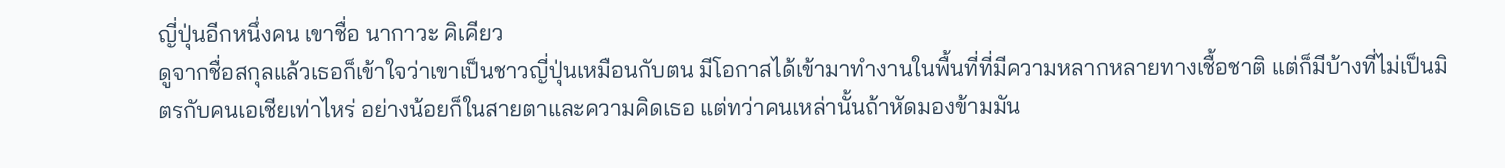ญี่ปุ่นอีกหนึ่งคน เขาชื่อ นากาวะ คิเคียว
ดูจากชื่อสกุลแล้วเธอก็เข้าใจว่าเขาเป็นชาวญี่ปุ่นเหมือนกับตน มีโอกาสได้เข้ามาทำงานในพื้นที่ที่มีความหลากหลายทางเชื้อชาติ แต่ก็มีบ้างที่ไม่เป็นมิตรกับคนเอเชียเท่าไหร่ อย่างน้อยก็ในสายตาและความคิดเธอ แต่ทว่าคนเหล่านั้นถ้าหัดมองข้ามมัน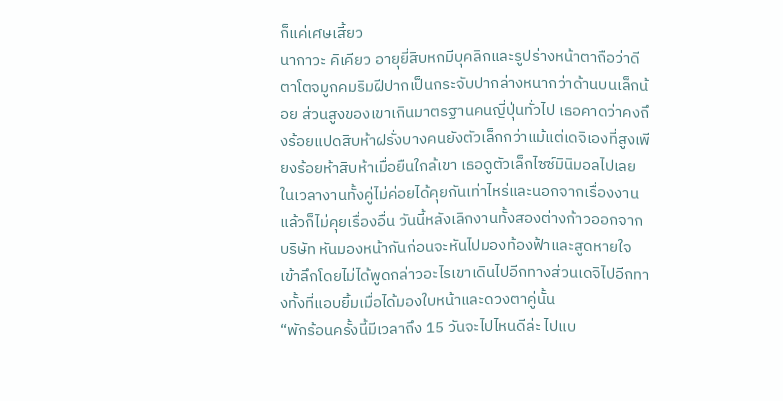ก็แค่เศษเสี้ยว
นากาวะ คิเคียว อายุยี่สิบหกมีบุคลิกและรูปร่างหน้าตาถือว่าดี ตาโตจมูกคมริมฝีปากเป็นกระจับปากล่างหนากว่าด้านบนเล็กน้อย ส่วนสูงของเขาเกินมาตรฐานคนญี่ปุ่นทั่วไป เธอคาดว่าคงถึงร้อยแปดสิบห้าฝรั่งบางคนยังตัวเล็กกว่าแม้แต่เดจิเองที่สูงเพียงร้อยห้าสิบห้าเมื่อยืนใกล้เขา เธอดูตัวเล็กไซซ์มินิมอลไปเลย
ในเวลางานทั้งคู่ไม่ค่อยได้คุยกันเท่าไหร่และนอกจากเรื่องงานแล้วก็ไม่คุยเรื่องอื่น วันนี้หลังเลิกงานทั้งสองต่างก้าวออกจากบริษัท หันมองหน้ากันก่อนจะหันไปมองท้องฟ้าและสูดหายใจเข้าลึกโดยไม่ได้พูดกล่าวอะไรเขาเดินไปอีกทางส่วนเดจิไปอีกทางทั้งที่แอบยิ้มเมื่อได้มองใบหน้าและดวงตาคู่นั้น
“พักร้อนครั้งนี้มีเวลาถึง 15 วันจะไปไหนดีล่ะ ไปแบ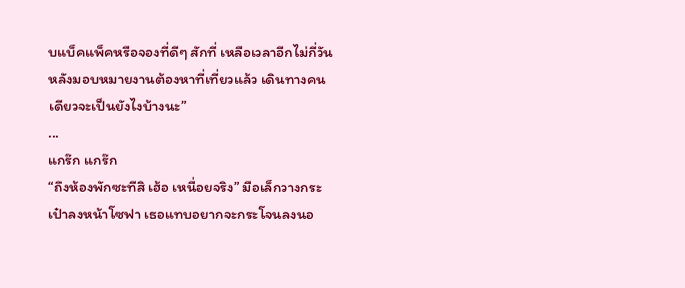บแบ็คแพ็คหรือจองที่ดีๆ สักที่ เหลือเวลาอีกไม่กี่วันหลังมอบหมายงานต้องหาที่เที่ยวแล้ว เดินทางคนเดียวจะเป็นยังไงบ้างนะ”
...
แกร๊ก แกร๊ก
“ถึงห้องพักซะทีสิ เฮ้อ เหนื่อยจริง” มือเล็กวางกระเป๋าลงหน้าโซฟา เธอแทบอยากจะกระโจนลงนอ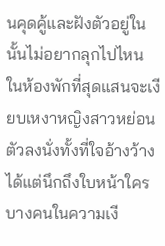นคุดคู้และฝังตัวอยู่ในนั้นไม่อยากลุกไปไหน ในห้องพักที่สุดแสนจะเงียบเหงาหญิงสาวหย่อนตัวลงนั่งทั้งที่ใจอ้างว้างได้แต่นึกถึงใบหน้าใครบางคนในความเงี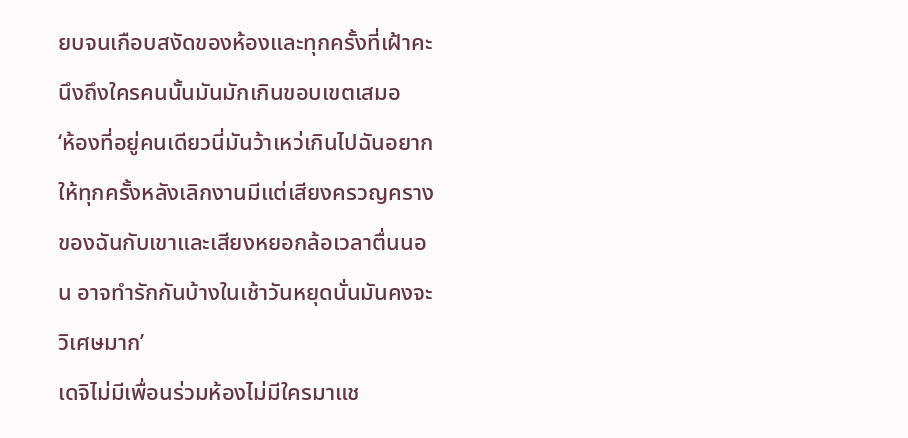ยบจนเกือบสงัดของห้องและทุกครั้งที่เฝ้าคะนึงถึงใครคนนั้นมันมักเกินขอบเขตเสมอ
‘ห้องที่อยู่คนเดียวนี่มันว้าเหว่เกินไปฉันอยากให้ทุกครั้งหลังเลิกงานมีแต่เสียงครวญครางของฉันกับเขาและเสียงหยอกล้อเวลาตื่นนอน อาจทำรักกันบ้างในเช้าวันหยุดนั่นมันคงจะวิเศษมาก’
เดจิไม่มีเพื่อนร่วมห้องไม่มีใครมาแช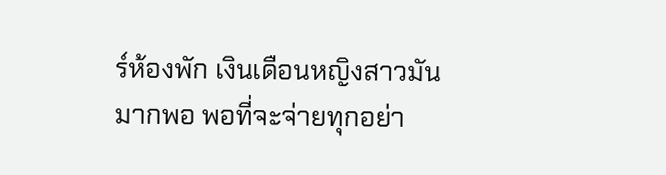ร์ห้องพัก เงินเดือนหญิงสาวมันมากพอ พอที่จะจ่ายทุกอย่า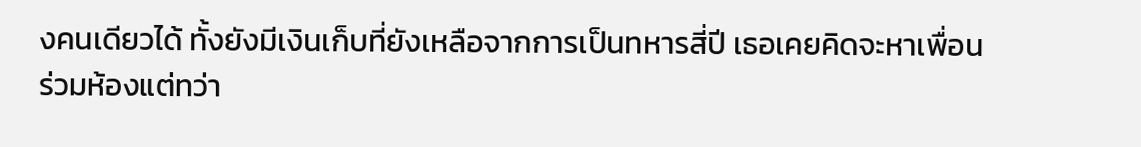งคนเดียวได้ ทั้งยังมีเงินเก็บที่ยังเหลือจากการเป็นทหารสี่ปี เธอเคยคิดจะหาเพื่อนร่วมห้องแต่ทว่า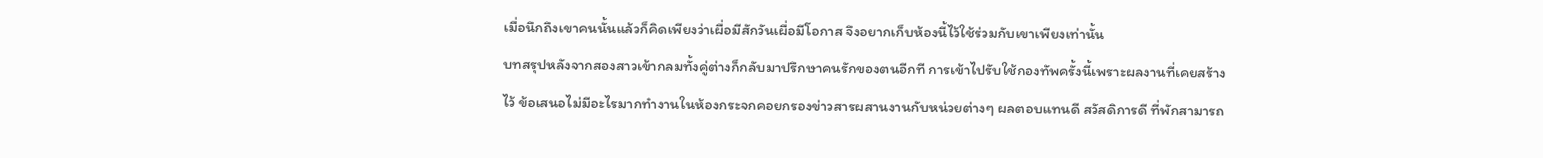เมื่อนึกถึงเขาคนนั้นแล้วก็คิดเพียงว่าเผื่อมีสักวันเผื่อมีโอกาส จึงอยากเก็บห้องนี้ไว้ใช้ร่วมกับเขาเพียงเท่านั้น
บทสรุปหลังจากสองสาวเข้ากลมทั้งคู่ต่างก็กลับมาปรึกษาคนรักของตนอีกที การเข้าไปรับใช้กองทัพครั้งนี้เพราะผลงานที่เคยสร้างไว้ ข้อเสนอไม่มีอะไรมากทำงานในห้องกระจกคอยกรองข่าวสารผสานงานกับหน่วยต่างๆ ผลตอบแทนดี สวัสดิการดี ที่พักสามารถ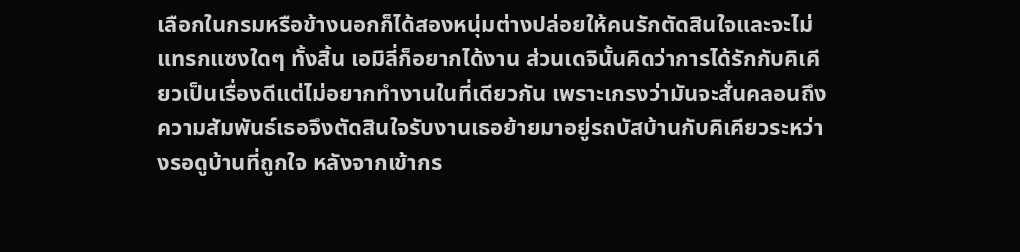เลือกในกรมหรือข้างนอกก็ได้สองหนุ่มต่างปล่อยให้คนรักตัดสินใจและจะไม่แทรกแซงใดๆ ทั้งสิ้น เอมิลี่ก็อยากได้งาน ส่วนเดจินั้นคิดว่าการได้รักกับคิเคียวเป็นเรื่องดีแต่ไม่อยากทำงานในที่เดียวกัน เพราะเกรงว่ามันจะสั่นคลอนถึงความสัมพันธ์เธอจึงตัดสินใจรับงานเธอย้ายมาอยู่รถบัสบ้านกับคิเคียวระหว่างรอดูบ้านที่ถูกใจ หลังจากเข้ากร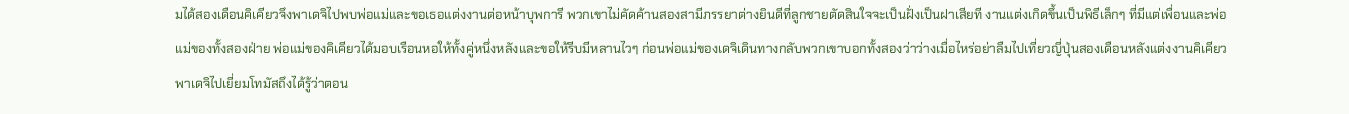มได้สองเดือนคิเคียวจึงพาเดจิไปพบพ่อแม่และขอเธอแต่งงานต่อหน้าบุพการี พวกเขาไม่คัดค้านสองสามีภรรยาต่างยินดีที่ลูกชายตัดสินใจจะเป็นฝั่งเป็นฝาเสียที งานแต่งเกิดขึ้นเป็นพิธีเล็กๆ ที่มีแต่เพื่อนและพ่อแม่ของทั้งสองฝ่าย พ่อแม่ของคิเคียวได้มอบเรือนหอให้ทั้งคู่หนึ่งหลังและขอให้รีบมีหลานไวๆ ก่อนพ่อแม่ของเดจิเดินทางกลับพวกเขาบอกทั้งสองว่าว่างเมื่อไหร่อย่าลืมไปเที่ยวญี่ปุ่นสองเดือนหลังแต่งงานคิเคียวพาเดจิไปเยี่ยมโทมัสถึงได้รู้ว่าตอน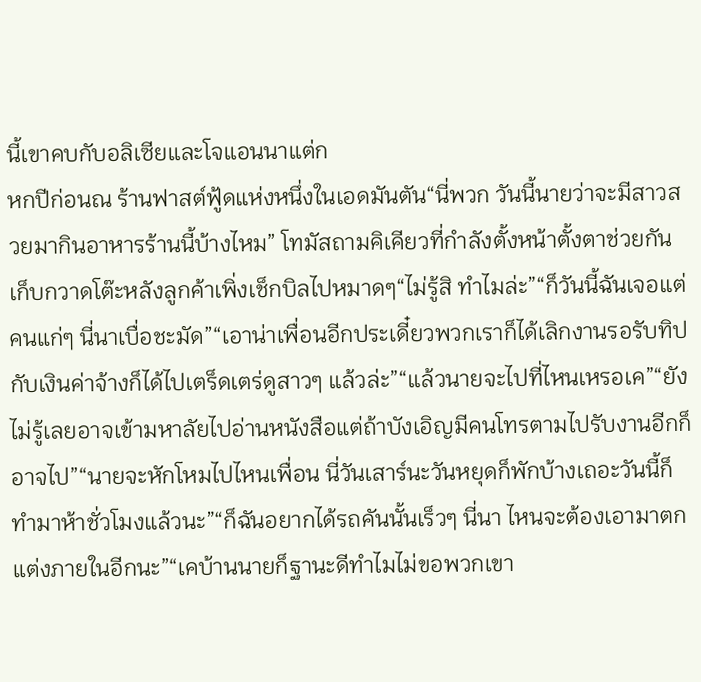นี้เขาคบกับอลิเซียและโจแอนนาแต่ก
หกปีก่อนณ ร้านฟาสต์ฟู้ดแห่งหนึ่งในเอดมันตัน“นี่พวก วันนี้นายว่าจะมีสาวสวยมากินอาหารร้านนี้บ้างไหม” โทมัสถามคิเคียวที่กำลังตั้งหน้าตั้งตาช่วยกันเก็บกวาดโต๊ะหลังลูกค้าเพิ่งเช็กบิลไปหมาดๆ“ไม่รู้สิ ทำไมล่ะ”“ก็วันนี้ฉันเจอแต่คนแก่ๆ นี่นาเบื่อชะมัด”“เอาน่าเพื่อนอีกประเดี๋ยวพวกเราก็ได้เลิกงานรอรับทิปกับเงินค่าจ้างก็ได้ไปเตร็ดเตร่ดูสาวๆ แล้วล่ะ”“แล้วนายจะไปที่ไหนเหรอเค”“ยังไม่รู้เลยอาจเข้ามหาลัยไปอ่านหนังสือแต่ถ้าบังเอิญมีคนโทรตามไปรับงานอีกก็อาจไป”“นายจะหักโหมไปไหนเพื่อน นี่วันเสาร์นะวันหยุดก็พักบ้างเถอะวันนี้ก็ทำมาห้าชั่วโมงแล้วนะ”“ก็ฉันอยากได้รถคันนั้นเร็วๆ นี่นา ไหนจะต้องเอามาตกแต่งภายในอีกนะ”“เคบ้านนายก็ฐานะดีทำไมไม่ขอพวกเขา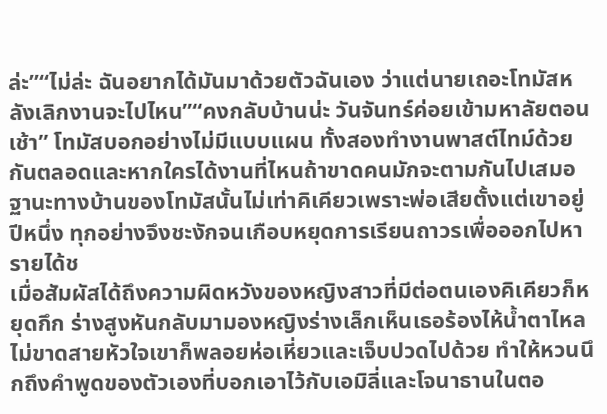ล่ะ”“ไม่ล่ะ ฉันอยากได้มันมาด้วยตัวฉันเอง ว่าแต่นายเถอะโทมัสหลังเลิกงานจะไปไหน”“คงกลับบ้านน่ะ วันจันทร์ค่อยเข้ามหาลัยตอนเช้า” โทมัสบอกอย่างไม่มีแบบแผน ทั้งสองทำงานพาสต์ไทม์ด้วยกันตลอดและหากใครได้งานที่ไหนถ้าขาดคนมักจะตามกันไปเสมอ ฐานะทางบ้านของโทมัสนั้นไม่เท่าคิเคียวเพราะพ่อเสียตั้งแต่เขาอยู่ปีหนึ่ง ทุกอย่างจึงชะงักจนเกือบหยุดการเรียนถาวรเพื่อออกไปหารายได้ช
เมื่อสัมผัสได้ถึงความผิดหวังของหญิงสาวที่มีต่อตนเองคิเคียวก็หยุดกึก ร่างสูงหันกลับมามองหญิงร่างเล็กเห็นเธอร้องไห้น้ำตาไหลไม่ขาดสายหัวใจเขาก็พลอยห่อเหี่ยวและเจ็บปวดไปด้วย ทำให้หวนนึกถึงคำพูดของตัวเองที่บอกเอาไว้กับเอมิลี่และโจนาธานในตอ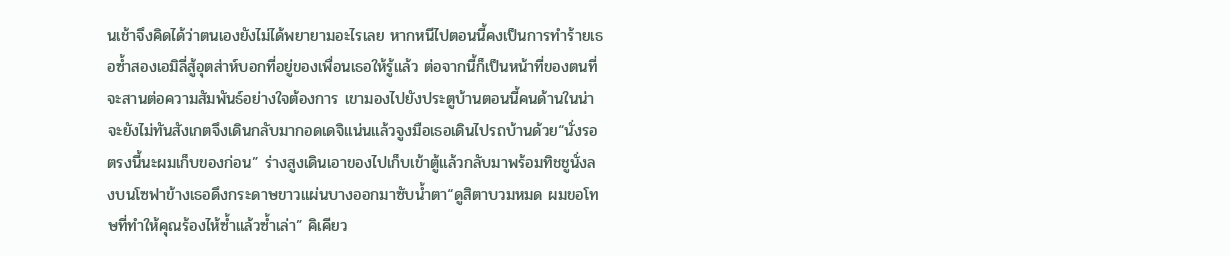นเช้าจึงคิดได้ว่าตนเองยังไม่ได้พยายามอะไรเลย หากหนีไปตอนนี้คงเป็นการทำร้ายเธอซ้ำสองเอมิลี่สู้อุตส่าห์บอกที่อยู่ของเพื่อนเธอให้รู้แล้ว ต่อจากนี้ก็เป็นหน้าที่ของตนที่จะสานต่อความสัมพันธ์อย่างใจต้องการ เขามองไปยังประตูบ้านตอนนี้คนด้านในน่าจะยังไม่ทันสังเกตจึงเดินกลับมากอดเดจิแน่นแล้วจูงมือเธอเดินไปรถบ้านด้วย“นั่งรอตรงนี้นะผมเก็บของก่อน” ร่างสูงเดินเอาของไปเก็บเข้าตู้แล้วกลับมาพร้อมทิชชูนั่งลงบนโซฟาข้างเธอดึงกระดาษขาวแผ่นบางออกมาซับน้ำตา“ดูสิตาบวมหมด ผมขอโทษที่ทำให้คุณร้องไห้ซ้ำแล้วซ้ำเล่า” คิเคียว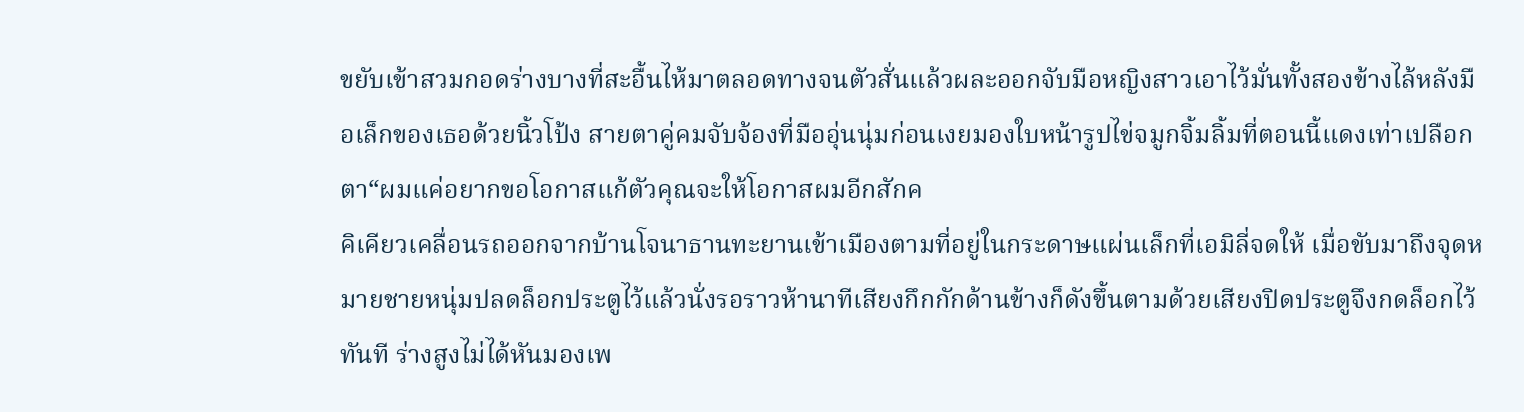ขยับเข้าสวมกอดร่างบางที่สะอื้นไห้มาตลอดทางจนตัวสั่นแล้วผละออกจับมือหญิงสาวเอาไว้มั่นทั้งสองข้างไล้หลังมือเล็กของเธอด้วยนิ้วโป้ง สายตาคู่คมจับจ้องที่มืออุ่นนุ่มก่อนเงยมองใบหน้ารูปไข่จมูกจิ้มลิ้มที่ตอนนี้แดงเท่าเปลือกตา“ผมแค่อยากขอโอกาสแก้ตัวคุณจะให้โอกาสผมอีกสักค
คิเคียวเคลื่อนรถออกจากบ้านโจนาธานทะยานเข้าเมืองตามที่อยู่ในกระดาษแผ่นเล็กที่เอมิลี่จดให้ เมื่อขับมาถึงจุดหมายชายหนุ่มปลดล็อกประตูไว้แล้วนั่งรอราวห้านาทีเสียงกึกกักด้านข้างก็ดังขึ้นตามด้วยเสียงปิดประตูจึงกดล็อกไว้ทันที ร่างสูงไม่ได้หันมองเพ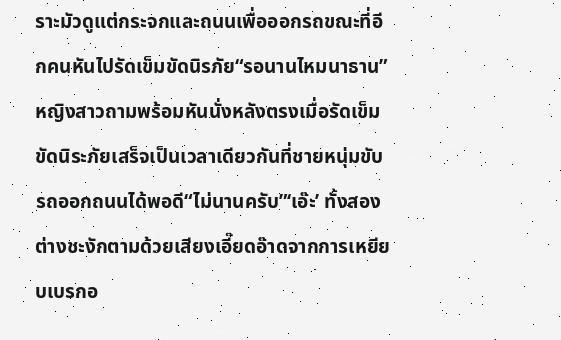ราะมัวดูแต่กระจกและถนนเพื่อออกรถขณะที่อีกคนหันไปรัดเข็มขัดนิรภัย“รอนานไหมนาธาน” หญิงสาวถามพร้อมหันนั่งหลังตรงเมื่อรัดเข็มขัดนิระภัยเสร็จเป็นเวลาเดียวกันที่ชายหนุ่มขับรถออกถนนได้พอดี“ไม่นานครับ”‘เอ๊ะ’ ทั้งสองต่างชะงักตามด้วยเสียงเอี๊ยดอ๊าดจากการเหยียบเบรกอ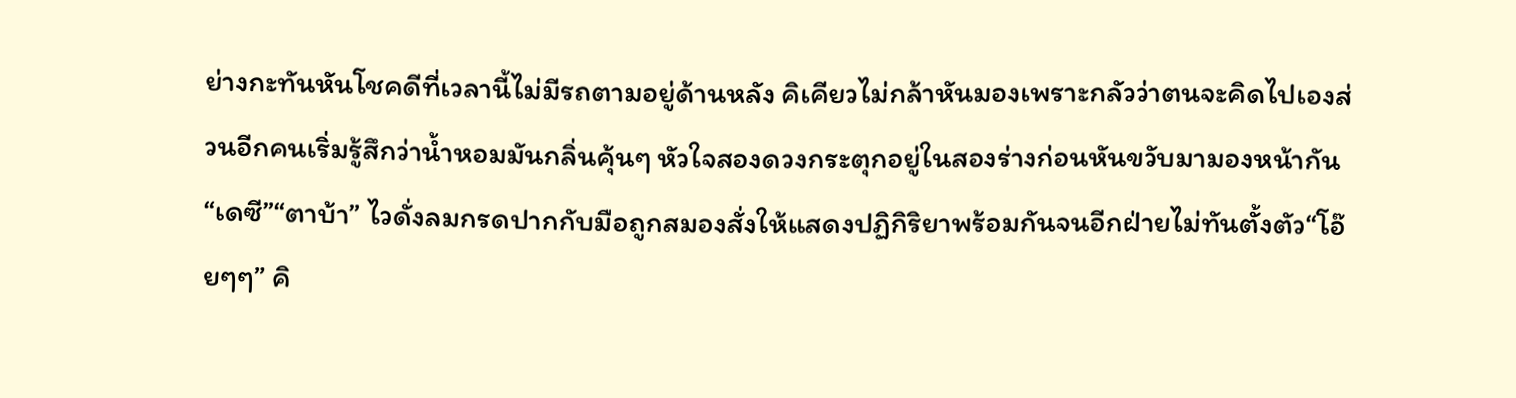ย่างกะทันหันโชคดีที่เวลานี้ไม่มีรถตามอยู่ด้านหลัง คิเคียวไม่กล้าหันมองเพราะกลัวว่าตนจะคิดไปเองส่วนอีกคนเริ่มรู้สึกว่าน้ำหอมมันกลิ่นคุ้นๆ หัวใจสองดวงกระตุกอยู่ในสองร่างก่อนหันขวับมามองหน้ากัน“เดซี”“ตาบ้า” ไวดั่งลมกรดปากกับมือถูกสมองสั่งให้แสดงปฏิกิริยาพร้อมกันจนอีกฝ่ายไม่ทันตั้งตัว“โอ๊ยๆๆ” คิ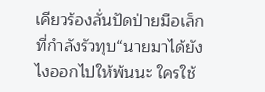เคียวร้องลั่นปัดป่ายมือเล็กที่กำลังรัวทุบ“นายมาได้ยังไงออกไปให้พ้นนะ ใครใช้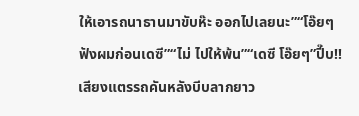ให้เอารถนาธานมาขับห๊ะ ออกไปเลยนะ”“โอ๊ยๆ ฟังผมก่อนเดซี”“ไม่ ไปให้พ้น”“เดซี โอ๊ยๆ”ปี๊บ!!เสียงแตรรถคันหลังบีบลากยาว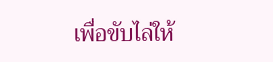เพื่อขับไล่ให้